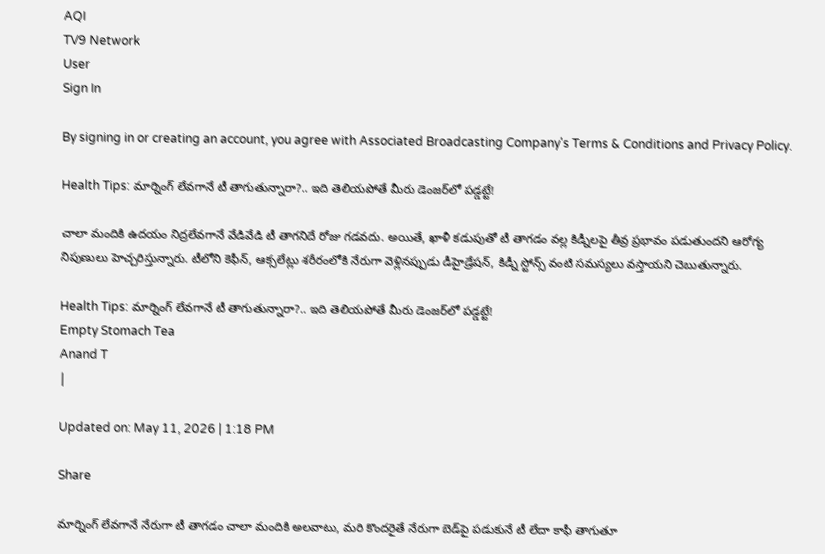AQI
TV9 Network
User
Sign In

By signing in or creating an account, you agree with Associated Broadcasting Company's Terms & Conditions and Privacy Policy.

Health Tips: మార్నింగ్ లేవగానే టీ తాగుతున్నారా?.. ఇది తెలియపోతే మీరు డెంజర్‌లో పడ్డట్టే!

చాలా మందికి ఉదయం నిద్రలేవగానే వేడివేడి టీ తాగనిదే రోజు గడవదు. అయితే, ఖాళీ కడుపుతో టీ తాగడం వల్ల కిడ్నీలపై తీవ్ర ప్రభావం పడుతుందని ఆరోగ్య నిపుణులు హెచ్చరిస్తున్నారు. టీలోని కెఫీన్, ఆక్సలేట్లు శరీరంలోకి నేరుగా వెళ్లినప్పుడు డీహైడ్రేషన్, కిడ్నీ స్టోన్స్ వంటి సమస్యలు వస్తాయని చెబుతున్నారు.

Health Tips: మార్నింగ్ లేవగానే టీ తాగుతున్నారా?.. ఇది తెలియపోతే మీరు డెంజర్‌లో పడ్డట్టే!
Empty Stomach Tea
Anand T
|

Updated on: May 11, 2026 | 1:18 PM

Share

మార్నింగ్ లేవగానే నేరుగా టీ తాగడం చాలా మందికి అలవాటు, మరి కొందరైతే నేరుగా బెడ్‌పై పడుకునే టీ లేదా కాఫీ తాగుతూ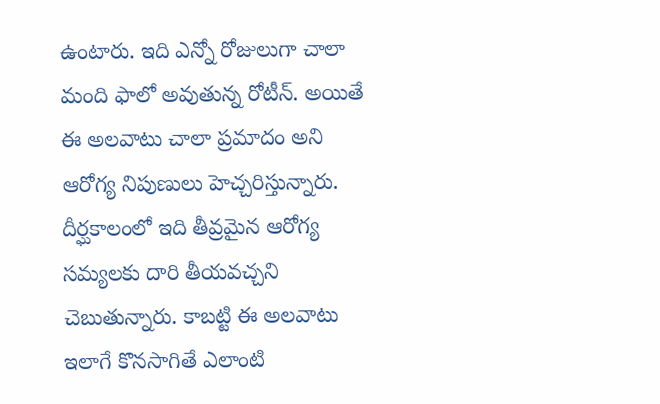ఉంటారు. ఇది ఎన్నో రోజులుగా చాలా మంది ఫాలో అవుతున్న రోటీన్. అయితే ఈ అలవాటు చాలా ప్రమాదం అని ఆరోగ్య నిపుణులు హెచ్చరిస్తున్నారు. దీర్ఘకాలంలో ఇది తీవ్రమైన ఆరోగ్య సమ్యలకు దారి తీయవచ్చని చెబుతున్నారు. కాబట్టి ఈ అలవాటు ఇలాగే కొనసాగితే ఎలాంటి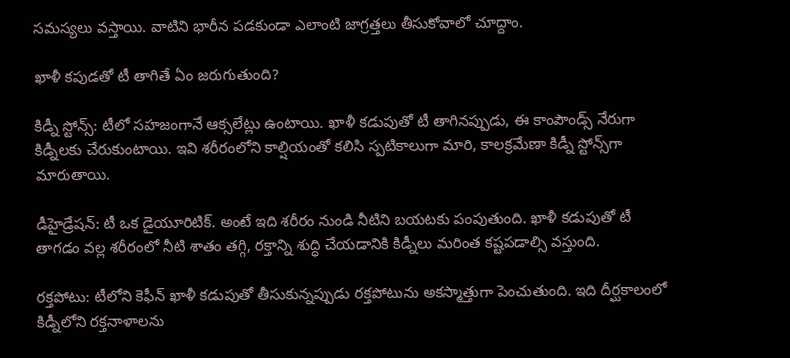సమస్యలు వస్తాయి. వాటిని భారీన పడకుండా ఎలాంటి జాగ్రత్తలు తీసుకోవాలో చూద్దాం.

ఖాళీ కపుడతో టీ తాగితే ఏం జరుగుతుంది?

కిడ్నీ స్టోన్స్: టీలో సహజంగానే ఆక్సలేట్లు ఉంటాయి. ఖాళీ కడుపుతో టీ తాగినప్పుడు, ఈ కాంపౌండ్స్ నేరుగా కిడ్నీలకు చేరుకుంటాయి. ఇవి శరీరంలోని కాల్షియంతో కలిసి స్పటికాలుగా మారి, కాలక్రమేణా కిడ్నీ స్టోన్స్‌గా మారుతాయి.

డీహైడ్రేషన్: టీ ఒక డైయూరిటిక్. అంటే ఇది శరీరం నుండి నీటిని బయటకు పంపుతుంది. ఖాళీ కడుపుతో టీ తాగడం వల్ల శరీరంలో నీటి శాతం తగ్గి, రక్తాన్ని శుద్ధి చేయడానికి కిడ్నీలు మరింత కష్టపడాల్సి వస్తుంది.

రక్తపోటు: టీలోని కెఫీన్ ఖాళీ కడుపుతో తీసుకున్నప్పుడు రక్తపోటును అకస్మాత్తుగా పెంచుతుంది. ఇది దీర్ఘకాలంలో కిడ్నీలోని రక్తనాళాలను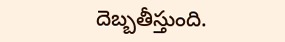దెబ్బతీస్తుంది.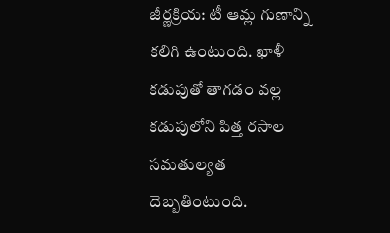జీర్ణక్రియ: టీ ఆమ్ల గుణాన్ని కలిగి ఉంటుంది. ఖాళీ కడుపుతో తాగడం వల్ల కడుపులోని పిత్త రసాల సమతుల్యత దెబ్బతింటుంది.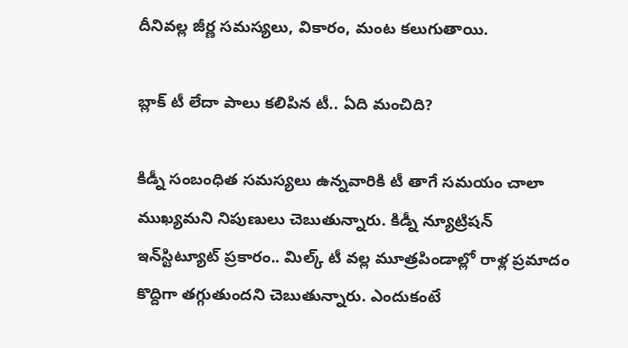దీనివల్ల జీర్ణ సమస్యలు, వికారం, మంట కలుగుతాయి.

బ్లాక్ టీ లేదా పాలు కలిపిన టీ.. ఏది మంచిది?

కిడ్నీ సంబంధిత సమస్యలు ఉన్నవారికి టీ తాగే సమయం చాలా ముఖ్యమని నిపుణులు చెబుతున్నారు. కిడ్నీ న్యూట్రిషన్ ఇన్‌స్టిట్యూట్ ప్రకారం.. మిల్క్ టీ వల్ల మూత్రపిండాల్లో రాళ్ల ప్రమాదం కొద్దిగా తగ్గుతుందని చెబుతున్నారు. ఎందుకంటే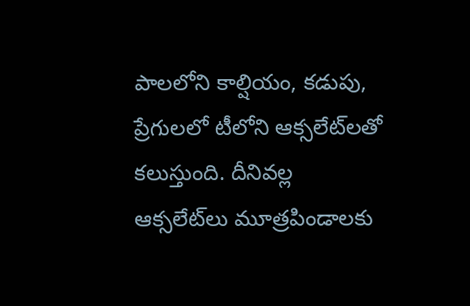పాలలోని కాల్షియం, కడుపు, ప్రేగులలో టీలోని ఆక్సలేట్‌లతో కలుస్తుంది. దీనివల్ల ఆక్సలేట్‌లు మూత్రపిండాలకు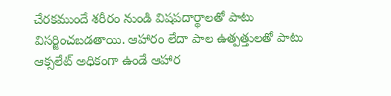చేరకముందే శరీరం నుండి విషపదార్థాలతో పాటు విసర్జించబడతాయి. ఆహారం లేదా పాల ఉత్పత్తులతో పాటు ఆక్సలేట్ అధికంగా ఉండే ఆహార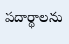పదార్థాలను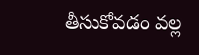తీసుకోవడం వల్ల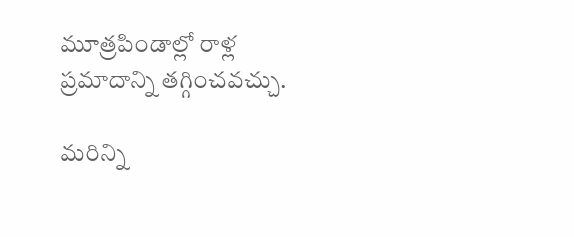మూత్రపిండాల్లో రాళ్ల ప్రమాదాన్ని తగ్గించవచ్చు.

మరిన్ని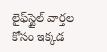లైఫ్‌స్టైల్ వార్తల కోసం ఇక్కడ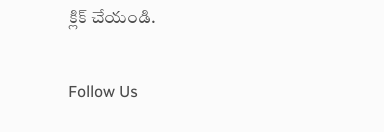క్లిక్ చేయండి.

Follow Us